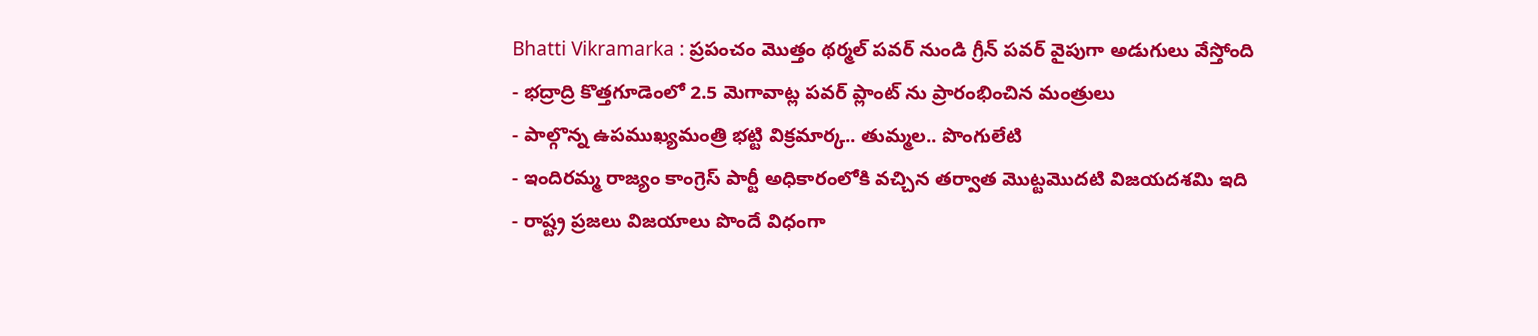Bhatti Vikramarka : ప్రపంచం మొత్తం థర్మల్ పవర్ నుండి గ్రీన్ పవర్ వైపుగా అడుగులు వేస్తోంది
- భద్రాద్రి కొత్తగూడెంలో 2.5 మెగావాట్ల పవర్ ప్లాంట్ ను ప్రారంభించిన మంత్రులు
- పాల్గొన్న ఉపముఖ్యమంత్రి భట్టి విక్రమార్క.. తుమ్మల.. పొంగులేటి
- ఇందిరమ్మ రాజ్యం కాంగ్రెస్ పార్టీ అధికారంలోకి వచ్చిన తర్వాత మొట్టమొదటి విజయదశమి ఇది
- రాష్ట్ర ప్రజలు విజయాలు పొందే విధంగా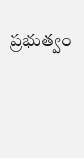ప్రభుత్వం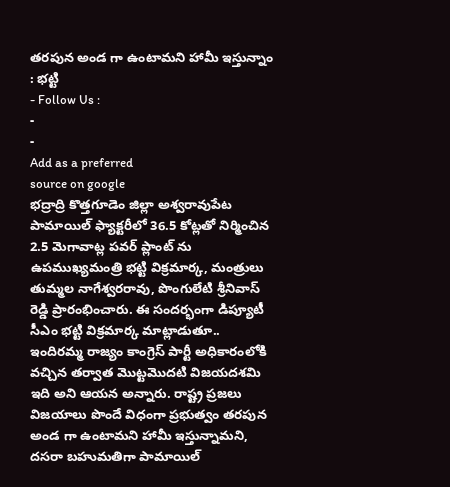తరపున అండ గా ఉంటామని హామీ ఇస్తున్నాం : భట్టి
- Follow Us :
-
-
Add as a preferred
source on google
భద్రాద్రి కొత్తగూడెం జిల్లా అశ్వరావుపేట పామాయిల్ ఫ్యాక్టరీలో 36.5 కోట్లతో నిర్మించిన 2.5 మెగావాట్ల పవర్ ప్లాంట్ ను ఉపముఖ్యమంత్రి భట్టి విక్రమార్క, మంత్రులు తుమ్మల నాగేశ్వరరావు, పొంగులేటి శ్రీనివాస్ రెడ్డి ప్రారంభించారు. ఈ సందర్భంగా డిప్యూటీ సీఎం భట్టి విక్రమార్క మాట్లాడుతూ.. ఇందిరమ్మ రాజ్యం కాంగ్రెస్ పార్టీ అధికారంలోకి వచ్చిన తర్వాత మొట్టమొదటి విజయదశమి ఇది అని ఆయన అన్నారు. రాష్ట్ర ప్రజలు విజయాలు పొందే విధంగా ప్రభుత్వం తరపున అండ గా ఉంటామని హామీ ఇస్తున్నామని, దసరా బహుమతిగా పామాయిల్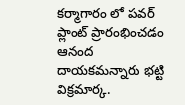కర్మాగారం లో పవర్ ప్లాంట్ ప్రారంభించడం ఆనంద దాయకమన్నారు భట్టి విక్రమార్క.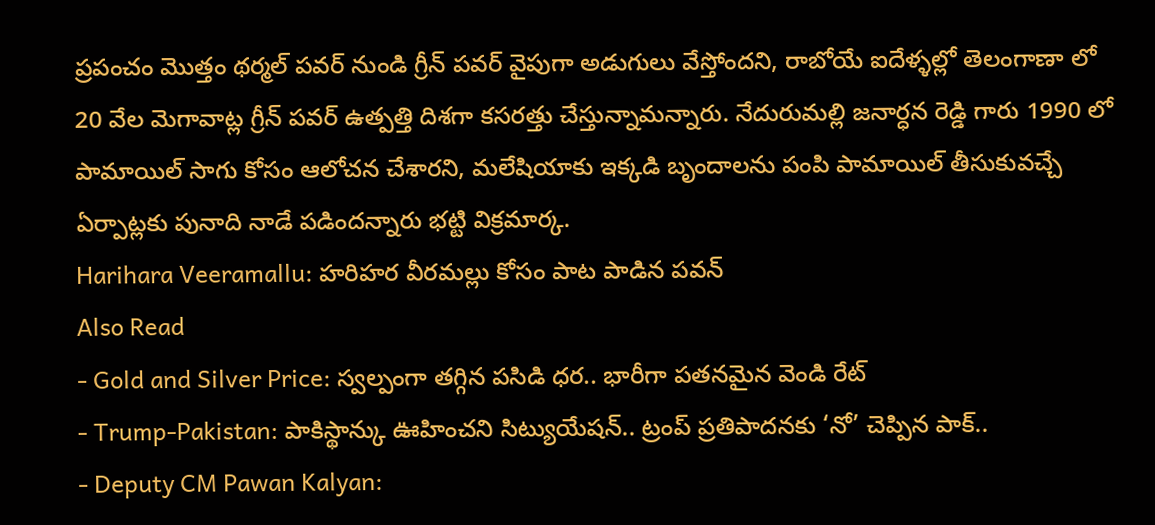ప్రపంచం మొత్తం థర్మల్ పవర్ నుండి గ్రీన్ పవర్ వైపుగా అడుగులు వేస్తోందని, రాబోయే ఐదేళ్ళల్లో తెలంగాణా లో 20 వేల మెగావాట్ల గ్రీన్ పవర్ ఉత్పత్తి దిశగా కసరత్తు చేస్తున్నామన్నారు. నేదురుమల్లి జనార్ధన రెడ్డి గారు 1990 లో పామాయిల్ సాగు కోసం ఆలోచన చేశారని, మలేషియాకు ఇక్కడి బృందాలను పంపి పామాయిల్ తీసుకువచ్చే ఏర్పాట్లకు పునాది నాడే పడిందన్నారు భట్టి విక్రమార్క.
Harihara Veeramallu: హరిహర వీరమల్లు కోసం పాట పాడిన పవన్
Also Read
- Gold and Silver Price: స్వల్పంగా తగ్గిన పసిడి ధర.. భారీగా పతనమైన వెండి రేట్
- Trump-Pakistan: పాకిస్థాన్కు ఊహించని సిట్యుయేషన్.. ట్రంప్ ప్రతిపాదనకు ‘నో’ చెప్పిన పాక్..
- Deputy CM Pawan Kalyan: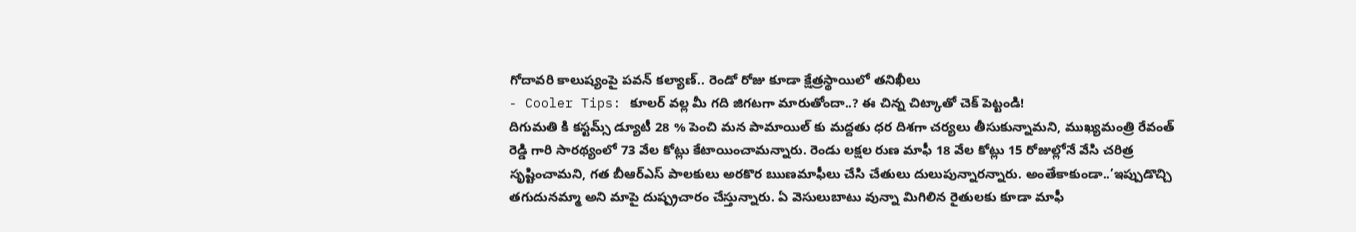గోదావరి కాలుష్యంపై పవన్ కల్యాణ్.. రెండో రోజు కూడా క్షేత్రస్థాయిలో తనిఖీలు
- Cooler Tips: కూలర్ వల్ల మీ గది జిగటగా మారుతోందా..? ఈ చిన్న చిట్కాతో చెక్ పెట్టండి!
దిగుమతి కి కస్టమ్స్ డ్యూటీ 28 % పెంచి మన పామాయిల్ కు మద్దతు ధర దిశగా చర్యలు తీసుకున్నామని, ముఖ్యమంత్రి రేవంత్ రెడ్డి గారి సారథ్యంలో 73 వేల కోట్లు కేటాయించామన్నారు. రెండు లక్షల రుణ మాఫీ 18 వేల కోట్లు 15 రోజుల్లోనే వేసి చరిత్ర సృష్టించామని, గత బీఆర్ఎస్ పాలకులు అరకొర ఋణమాఫీలు చేసి చేతులు దులుపున్నారన్నారు. అంతేకాకుండా..’ఇప్పుడొచ్చి తగుదునమ్మా అని మాపై దుష్ప్రచారం చేస్తున్నారు. ఏ వెసులుబాటు వున్నా మిగిలిన రైతులకు కూడా మాఫీ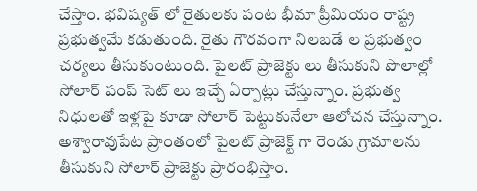చేస్తాం. భవిష్యత్ లో రైతులకు పంట భీమా ప్రీమియం రాష్ట్ర ప్రభుత్వమే కడుతుంది. రైతు గౌరవంగా నిలబడే ల ప్రభుత్వం చర్యలు తీసుకుంటుంది. పైలట్ ప్రాజెక్టు లు తీసుకుని పొలాల్లో సోలార్ పంప్ సెట్ లు ఇచ్చే ఏర్పాట్లు చేస్తున్నాం. ప్రభుత్వ నిధులతో ఇళ్లపై కూడా సోలార్ పెట్టుకునేలా ఆలోచన చేస్తున్నాం. అశ్వారావుపేట ప్రాంతంలో పైలట్ ప్రాజెక్ట్ గా రెండు గ్రామాలను తీసుకుని సోలార్ ప్రాజెక్టు ప్రారంభిస్తాం.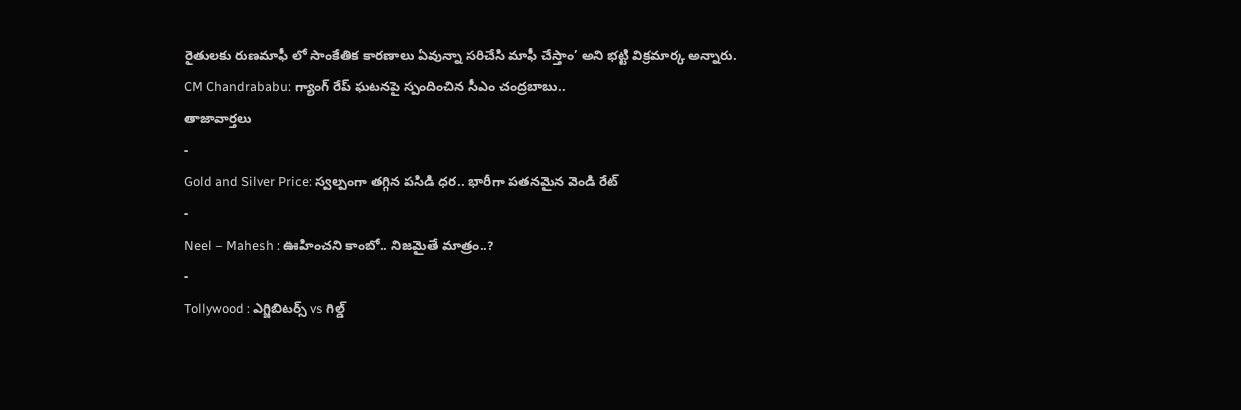రైతులకు రుణమాఫీ లో సాంకేతిక కారణాలు ఏవున్నా సరిచేసి మాఫీ చేస్తాం’ అని భట్టి విక్రమార్క అన్నారు.
CM Chandrababu: గ్యాంగ్ రేప్ ఘటనపై స్పందించిన సీఎం చంద్రబాబు..
తాజావార్తలు
-
Gold and Silver Price: స్వల్పంగా తగ్గిన పసిడి ధర.. భారీగా పతనమైన వెండి రేట్
-
Neel – Mahesh : ఊహించని కాంబో.. నిజమైతే మాత్రం..?
-
Tollywood : ఎగ్జిబిటర్స్ vs గిల్డ్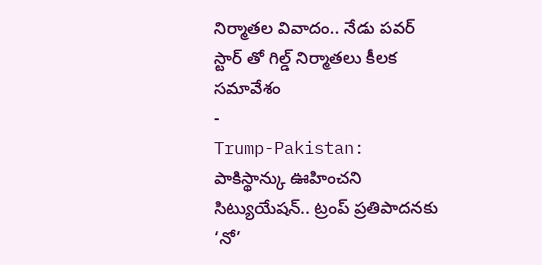నిర్మాతల వివాదం.. నేడు పవర్ స్టార్ తో గిల్డ్ నిర్మాతలు కీలక సమావేశం
-
Trump-Pakistan: పాకిస్థాన్కు ఊహించని సిట్యుయేషన్.. ట్రంప్ ప్రతిపాదనకు ‘నో’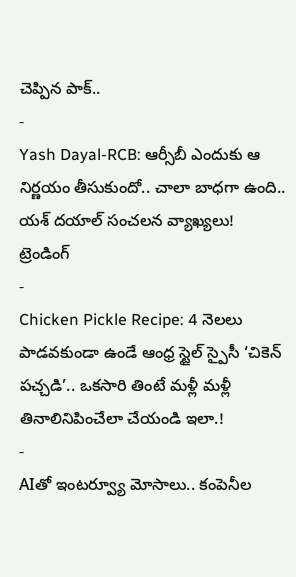చెప్పిన పాక్..
-
Yash Dayal-RCB: ఆర్సీబీ ఎందుకు ఆ నిర్ణయం తీసుకుందో.. చాలా బాధగా ఉంది.. యశ్ దయాల్ సంచలన వ్యాఖ్యలు!
ట్రెండింగ్
-
Chicken Pickle Recipe: 4 నెలలు పాడవకుండా ఉండే ఆంధ్ర స్టైల్ స్పైసీ ‘చికెన్ పచ్చడి’.. ఒకసారి తింటే మళ్లీ మళ్లీ తినాలినిపించేలా చేయండి ఇలా.!
-
AIతో ఇంటర్వ్యూ మోసాలు.. కంపెనీల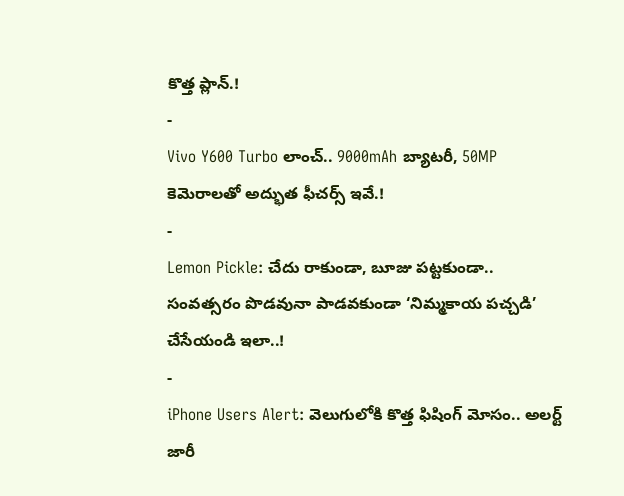కొత్త ప్లాన్.!
-
Vivo Y600 Turbo లాంచ్.. 9000mAh బ్యాటరీ, 50MP కెమెరాలతో అద్భుత ఫీచర్స్ ఇవే.!
-
Lemon Pickle: చేదు రాకుండా, బూజు పట్టకుండా.. సంవత్సరం పొడవునా పాడవకుండా ‘నిమ్మకాయ పచ్చడి’ చేసేయండి ఇలా..!
-
iPhone Users Alert: వెలుగులోకి కొత్త ఫిషింగ్ మోసం.. అలర్ట్ జారీ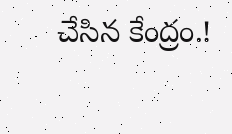చేసిన కేంద్రం.!